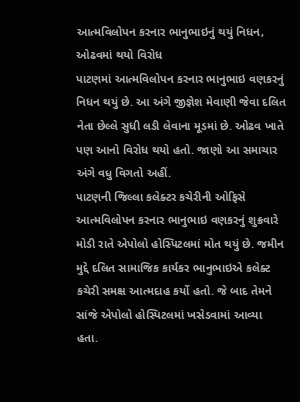આત્મવિલોપન કરનાર ભાનુભાઇનું થયું નિધન, ઓઢવમાં થયો વિરોધ
પાટણમાં આત્મવિલોપન કરનાર ભાનુભાઇ વણકરનું નિધન થયું છે. આ અંગે જીજ્ઞેશ મેવાણી જેવા દલિત નેતા છેલ્લે સુધી લડી લેવાના મૂડમાં છે. ઓઢવ ખાતે પણ આનો વિરોધ થયો હતો. જાણો આ સમાચાર અંગે વધુ વિગતો અહીં.
પાટણની જિલ્લા કલેક્ટર કચેરીની ઓફિસે આત્મવિલોપન કરનાર ભાનુભાઇ વણકરનું શુક્રવારે મોડી રાતે એપોલો હોસ્પિટલમાં મોત થયું છે. જમીન મુદ્દે દલિત સામાજિક કાર્યકર ભાનુભાઇએ કલેક્ટ કચેરી સમક્ષ આત્મદાહ કર્યો હતો. જે બાદ તેમને સાંજે એપોલો હોસ્પિટલમાં ખસેડવામાં આવ્યા હતા.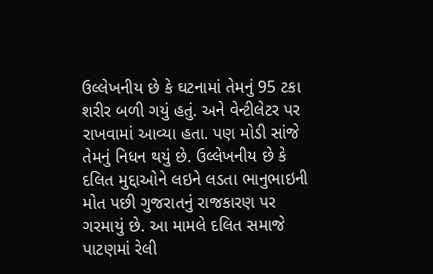ઉલ્લેખનીય છે કે ઘટનામાં તેમનું 95 ટકા શરીર બળી ગયું હતું. અને વેન્ટીલેટર પર રાખવામાં આવ્યા હતા. પણ મોડી સાંજે તેમનું નિધન થયું છે. ઉલ્લેખનીય છે કે દલિત મુદ્દાઓને લઇને લડતા ભાનુભાઇની મોત પછી ગુજરાતનું રાજકારણ પર ગરમાયું છે. આ મામલે દલિત સમાજે પાટણમાં રેલી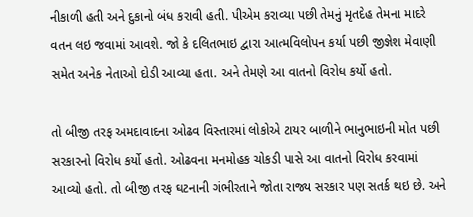નીકાળી હતી અને દુકાનો બંધ કરાવી હતી. પીએમ કરાવ્યા પછી તેમનું મૃતદેહ તેમના માદરે વતન લઇ જવામાં આવશે. જો કે દલિતભાઇ દ્વારા આત્મવિલોપન કર્યા પછી જીજ્ઞેશ મેવાણી સમેત અનેક નેતાઓ દોડી આવ્યા હતા. અને તેમણે આ વાતનો વિરોધ કર્યો હતો.

તો બીજી તરફ અમદાવાદના ઓઢવ વિસ્તારમાં લોકોએ ટાયર બાળીને ભાનુભાઇની મોત પછી સરકારનો વિરોધ કર્યો હતો. ઓઢવના મનમોહક ચોકડી પાસે આ વાતનો વિરોધ કરવામાં આવ્યો હતો. તો બીજી તરફ ઘટનાની ગંભીરતાને જોતા રાજ્ય સરકાર પણ સતર્ક થઇ છે. અને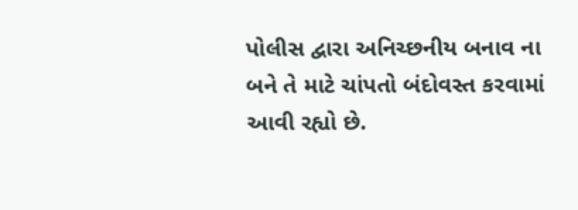પોલીસ દ્વારા અનિચ્છનીય બનાવ ના બને તે માટે ચાંપતો બંદોવસ્ત કરવામાં આવી રહ્યો છે.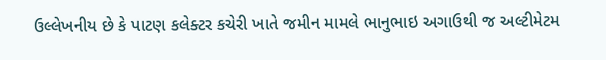ઉલ્લેખનીય છે કે પાટણ કલેક્ટર કચેરી ખાતે જમીન મામલે ભાનુભાઇ અગાઉથી જ અલ્ટીમેટમ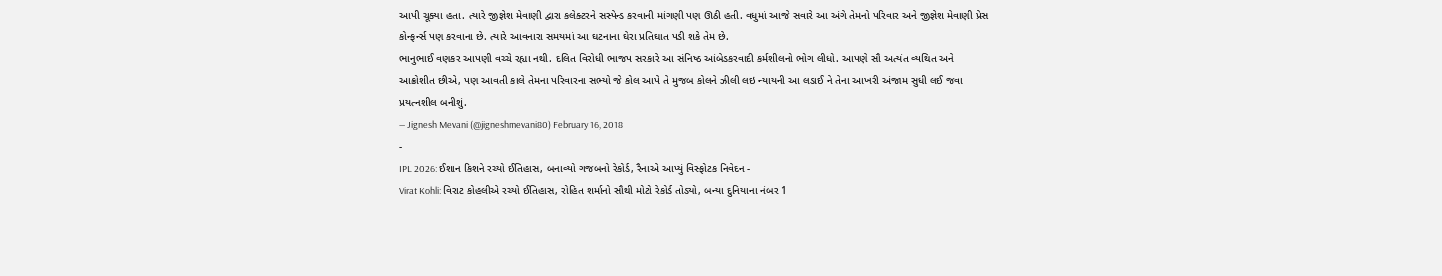આપી ચૂક્યા હતા. ત્યારે જીજ્ઞેશ મેવાણી દ્વારા કલેક્ટરને સસ્પેન્ડ કરવાની માંગણી પણ ઊઠી હતી. વધુમાં આજે સવારે આ અંગે તેમનો પરિવાર અને જીજ્ઞેશ મેવાણી પ્રેસ કોન્ફર્ન્સ પણ કરવાના છે. ત્યારે આવનારા સમયમાં આ ઘટનાના ઘેરા પ્રતિઘાત પડી શકે તેમ છે.
ભાનુભાઈ વણકર આપણી વચ્ચે રહ્યા નથી. દલિત વિરોધી ભાજપ સરકારે આ સંનિષ્ઠ આંબેડકરવાદી કર્મશીલનો ભોગ લીધો. આપણે સૌ અત્યંત વ્યથિત અને આક્રોશીત છીએ, પણ આવતી કાલે તેમના પરિવારના સભ્યો જે કોલ આપે તે મુજબ કોલને ઝીલી લઇ ન્યાયની આ લડાઈ ને તેના આખરી અંજામ સુધી લઈ જવા પ્રયત્નશીલ બનીશું.
— Jignesh Mevani (@jigneshmevani80) February 16, 2018
-
IPL 2026: ઈશાન કિશને રચ્યો ઈતિહાસ, બનાવ્યો ગજબનો રેકોર્ડ, રૈનાએ આપ્યું વિસ્ફોટક નિવેદન -
Virat Kohli: વિરાટ કોહલીએ રચ્યો ઈતિહાસ, રોહિત શર્માનો સૌથી મોટો રેકોર્ડ તોડ્યો, બન્યા દુનિયાના નંબર 1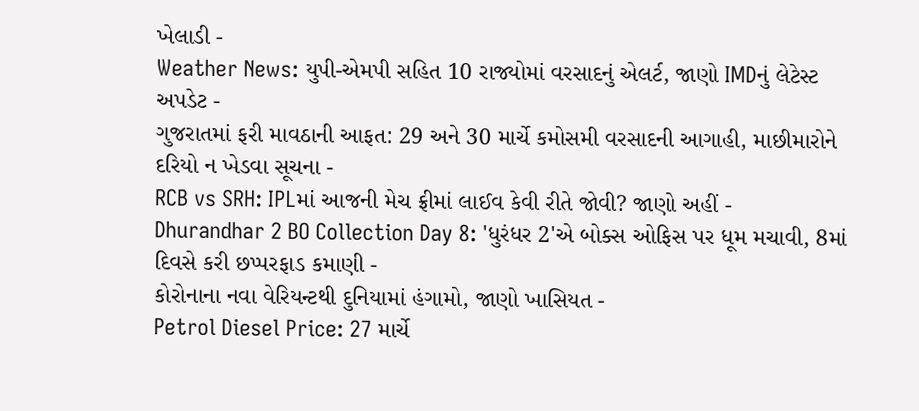ખેલાડી -
Weather News: યુપી-એમપી સહિત 10 રાજ્યોમાં વરસાદનું એલર્ટ, જાણો IMDનું લેટેસ્ટ અપડેટ -
ગુજરાતમાં ફરી માવઠાની આફત: 29 અને 30 માર્ચે કમોસમી વરસાદની આગાહી, માછીમારોને દરિયો ન ખેડવા સૂચના -
RCB vs SRH: IPLમાં આજની મેચ ફ્રીમાં લાઈવ કેવી રીતે જોવી? જાણો અહીં -
Dhurandhar 2 BO Collection Day 8: 'ધુરંધર 2'એ બોક્સ ઓફિસ પર ધૂમ મચાવી, 8માં દિવસે કરી છપ્પરફાડ કમાણી -
કોરોનાના નવા વેરિયન્ટથી દુનિયામાં હંગામો, જાણો ખાસિયત -
Petrol Diesel Price: 27 માર્ચે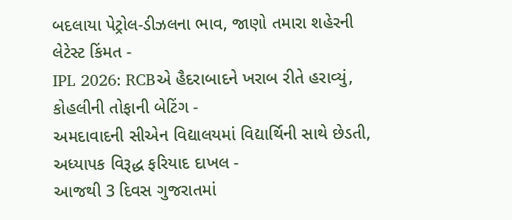બદલાયા પેટ્રોલ-ડીઝલના ભાવ, જાણો તમારા શહેરની લેટેસ્ટ કિંમત -
IPL 2026: RCBએ હૈદરાબાદને ખરાબ રીતે હરાવ્યું, કોહલીની તોફાની બેટિંગ -
અમદાવાદની સીએન વિદ્યાલયમાં વિદ્યાર્થિની સાથે છેડતી, અધ્યાપક વિરૂદ્ધ ફરિયાદ દાખલ -
આજથી 3 દિવસ ગુજરાતમાં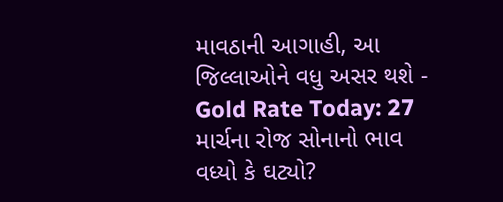માવઠાની આગાહી, આ જિલ્લાઓને વધુ અસર થશે -
Gold Rate Today: 27 માર્ચના રોજ સોનાનો ભાવ વધ્યો કે ઘટ્યો?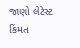જાણો લેટેસ્ટ કિંમત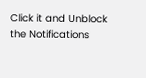Click it and Unblock the Notifications